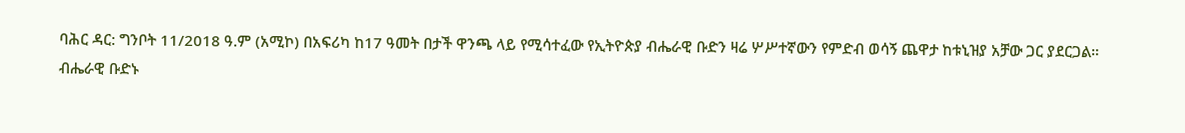ባሕር ዳር: ግንቦት 11/2018 ዓ.ም (አሚኮ) በአፍሪካ ከ17 ዓመት በታች ዋንጫ ላይ የሚሳተፈው የኢትዮጵያ ብሔራዊ ቡድን ዛሬ ሦሥተኛውን የምድብ ወሳኝ ጨዋታ ከቱኒዝያ አቻው ጋር ያደርጋል።
ብሔራዊ ቡድኑ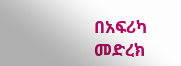በአፍሪካ መድረክ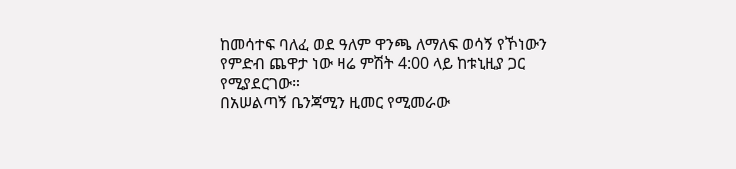ከመሳተፍ ባለፈ ወደ ዓለም ዋንጫ ለማለፍ ወሳኝ የኾነውን የምድብ ጨዋታ ነው ዛሬ ምሽት 4:00 ላይ ከቱኒዚያ ጋር የሚያደርገው።
በአሠልጣኝ ቤንጃሚን ዚመር የሚመራው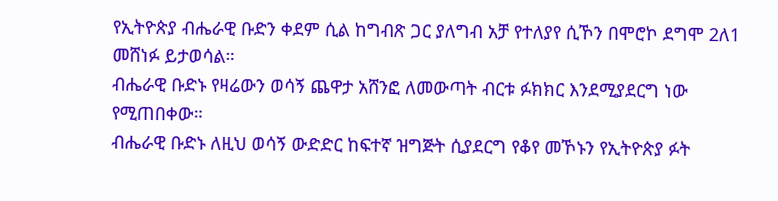የኢትዮጵያ ብሔራዊ ቡድን ቀደም ሲል ከግብጽ ጋር ያለግብ አቻ የተለያየ ሲኾን በሞሮኮ ደግሞ 2ለ1 መሸነፉ ይታወሳል።
ብሔራዊ ቡድኑ የዛሬውን ወሳኝ ጨዋታ አሸንፎ ለመውጣት ብርቱ ፉክክር እንደሚያደርግ ነው የሚጠበቀው።
ብሔራዊ ቡድኑ ለዚህ ወሳኝ ውድድር ከፍተኛ ዝግጅት ሲያደርግ የቆየ መኾኑን የኢትዮጵያ ፉት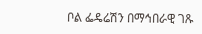ቦል ፌዴሬሽን በማኅበራዊ ገጹ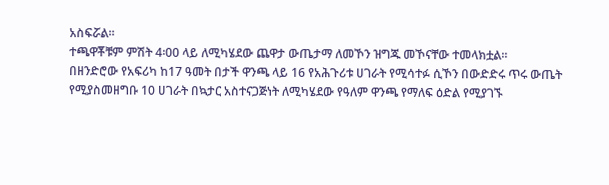አስፍሯል።
ተጫዋቾቹም ምሽት 4፡00 ላይ ለሚካሄደው ጨዋታ ውጤታማ ለመኾን ዝግጁ መኾናቸው ተመላክቷል።
በዘንድሮው የአፍሪካ ከ17 ዓመት በታች ዋንጫ ላይ 16 የአሕጉሪቱ ሀገራት የሚሳተፉ ሲኾን በውድድሩ ጥሩ ውጤት የሚያስመዘግቡ 10 ሀገራት በኳታር አስተናጋጅነት ለሚካሄደው የዓለም ዋንጫ የማለፍ ዕድል የሚያገኙ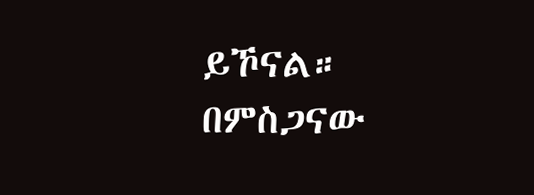ይኾናል።
በምስጋናው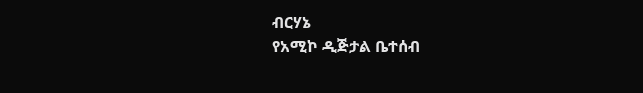ብርሃኔ
የአሚኮ ዲጅታል ቤተሰብ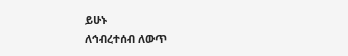ይሁኑ
ለኅብረተሰብ ለውጥ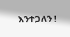እንተጋለን !